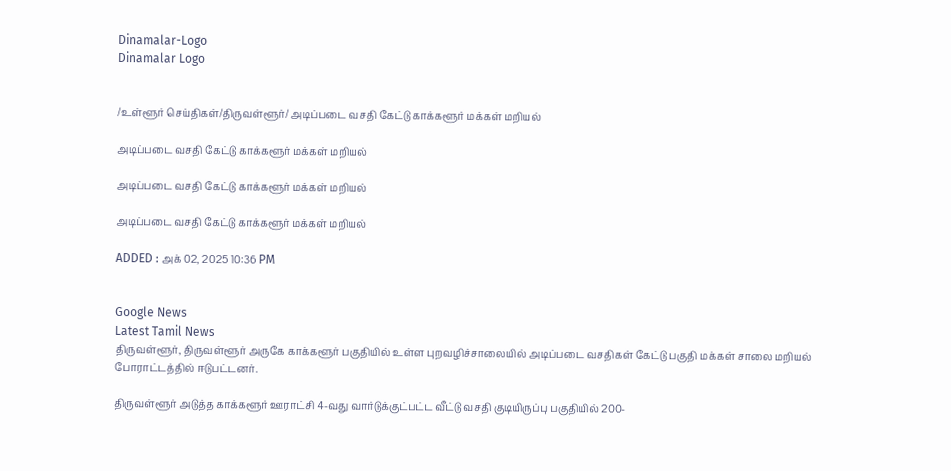Dinamalar-Logo
Dinamalar Logo


/உள்ளூர் செய்திகள்/திருவள்ளூர்/ அடிப்படை வசதி கேட்டு காக்களூர் மக்கள் மறியல்

அடிப்படை வசதி கேட்டு காக்களூர் மக்கள் மறியல்

அடிப்படை வசதி கேட்டு காக்களூர் மக்கள் மறியல்

அடிப்படை வசதி கேட்டு காக்களூர் மக்கள் மறியல்

ADDED : அக் 02, 2025 10:36 PM


Google News
Latest Tamil News
திருவள்ளூர், திருவள்ளூர் அருகே காக்களூர் பகுதியில் உள்ள புறவழிச்சாலையில் அடிப்படை வசதிகள் கேட்டு பகுதி மக்கள் சாலை மறியல் போராட்டத்தில் ஈடுபட்டனர்.

திருவள்ளூர் அடுத்த காக்களூர் ஊராட்சி 4-வது வார்டுக்குட்பட்ட வீட்டு வசதி குடியிருப்பு பகுதியில் 200-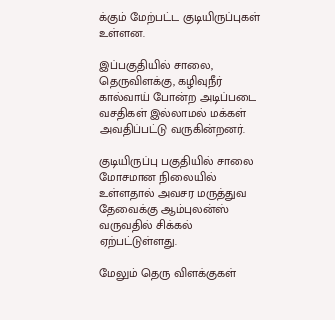க்கும் மேற்பட்ட குடியிருப்புகள் உள்ளன.

இப்பகுதியில் சாலை, தெருவிளக்கு, கழிவுநீர் கால்வாய் போன்ற அடிப்படை வசதிகள் இல்லாமல் மக்கள் அவதிப்பட்டு வருகின்றனர்.

குடியிருப்பு பகுதியில் சாலை மோசமான நிலையில் உள்ளதால் அவசர மருத்துவ தேவைக்கு ஆம்புலன்ஸ் வருவதில் சிக்கல் ஏற்பட்டுள்ளது.

மேலும் தெரு விளக்குகள்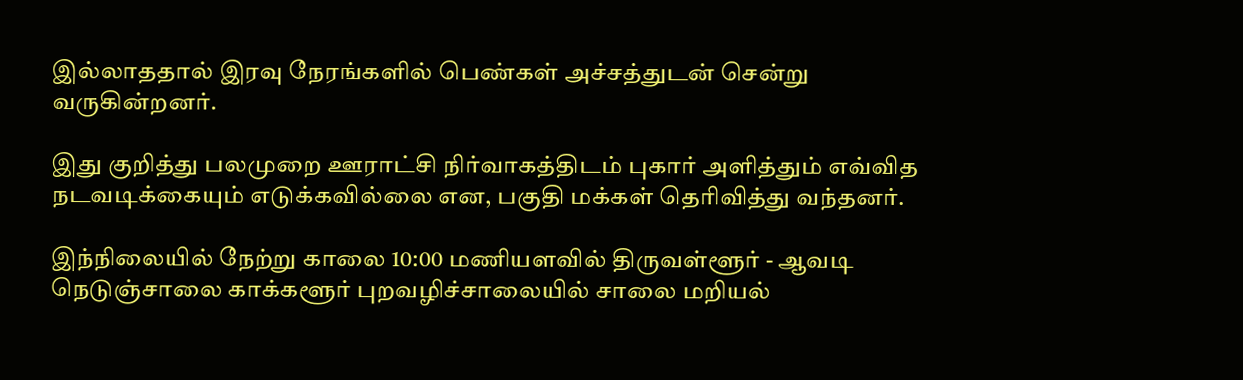இல்லாததால் இரவு நேரங்களில் பெண்கள் அச்சத்துடன் சென்று வருகின்றனர்.

இது குறித்து பலமுறை ஊராட்சி நிர்வாகத்திடம் புகார் அளித்தும் எவ்வித நடவடிக்கையும் எடுக்கவில்லை என, பகுதி மக்கள் தெரிவித்து வந்தனர்.

இந்நிலையில் நேற்று காலை 10:00 மணியளவில் திருவள்ளூர் - ஆவடி நெடுஞ்சாலை காக்களூர் புறவழிச்சாலையில் சாலை மறியல்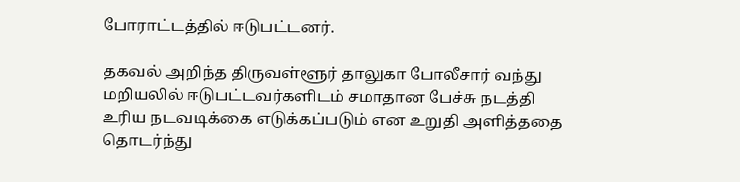போராட்டத்தில் ஈடுபட்டனர்.

தகவல் அறிந்த திருவள்ளூர் தாலுகா போலீசார் வந்து மறியலில் ஈடுபட்டவர்களிடம் சமாதான பேச்சு நடத்தி உரிய நடவடிக்கை எடுக்கப்படும் என உறுதி அளித்ததை தொடர்ந்து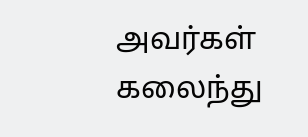அவர்கள் கலைந்து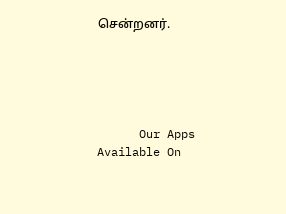சென்றனர்.





      Our Apps Available On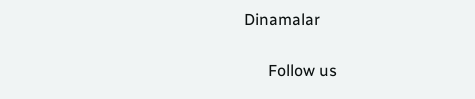Dinamalar

      Follow us